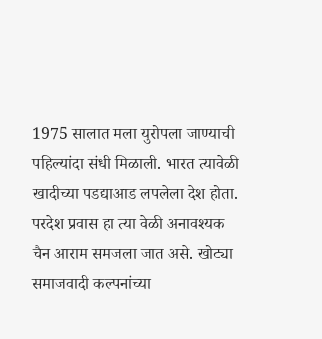1975 सालात मला युरोपला जाण्याची पहिल्यांदा संधी मिळाली. भारत त्यावेळी खादीच्या पडद्याआड लपलेला देश होता. परदेश प्रवास हा त्या वेळी अनावश्यक चैन आराम समजला जात असे. खोट्या समाजवादी कल्पनांच्या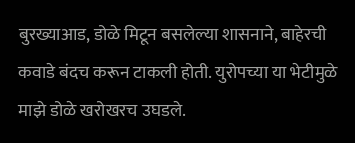बुरख्याआड, डोळे मिटून बसलेल्या शासनाने, बाहेरची कवाडे बंदच करून टाकली होती. युरोपच्या या भेटीमुळे माझे डोळे खरोखरच उघडले.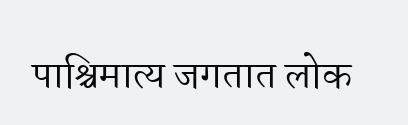पाश्चिमात्य जगतात लोक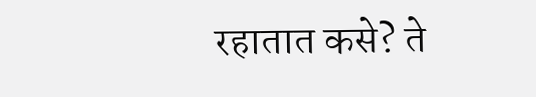रहातात कसे? ते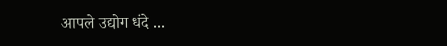आपले उद्योग धंदे ...